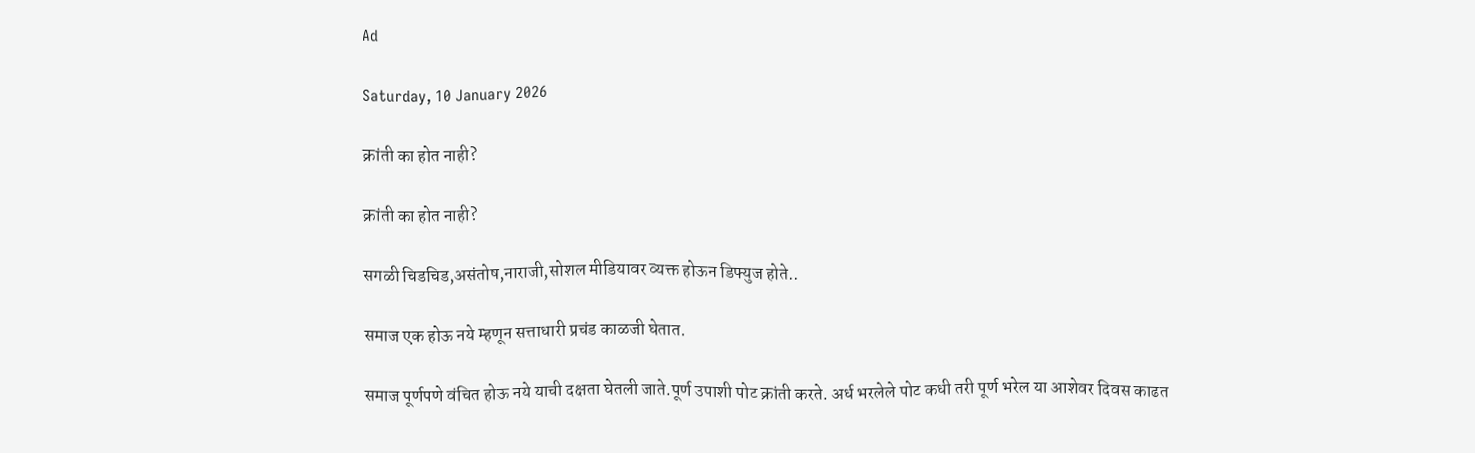Ad

Saturday, 10 January 2026

क्रांती का होत नाही?

क्रांती का होत नाही?

सगळी चिडचिड,असंतोष,नाराजी,सोशल मीडियावर व्यक्त होऊन डिफ्युज होते..

समाज एक होऊ नये म्हणून सत्ताधारी प्रचंड काळजी घेतात.

समाज पूर्णपणे वंचित होऊ नये याची दक्षता घेतली जाते.पूर्ण उपाशी पोट क्रांती करते. अर्ध भरलेले पोट कधी तरी पूर्ण भरेल या आशेवर दिवस काढत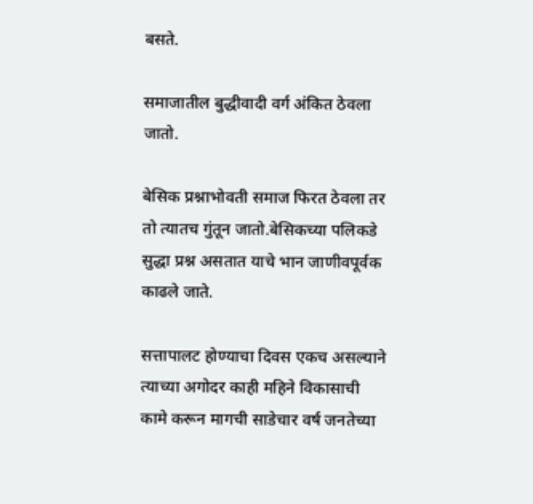बसते.

समाजातील बुद्धीवादी वर्ग अंकित ठेवला जातो.

बेसिक प्रश्नाभोवती समाज फिरत ठेवला तर तो त्यातच गुंतून जातो.बेसिकच्या पलिकडे सुद्धा प्रश्न असतात याचे भान जाणीवपूर्वक काढले जाते.

सत्तापालट होण्याचा दिवस एकच असल्याने त्याच्या अगोदर काही महिने विकासाची कामे करून मागची साडेचार वर्ष जनतेच्या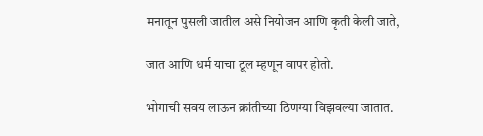मनातून पुसली जातील असे नियोजन आणि कृती केली जाते,

जात आणि धर्म याचा टूल म्हणून वापर होतो.

भोगाची सवय लाऊन क्रांतीच्या ठिणग्या विझवल्या जातात.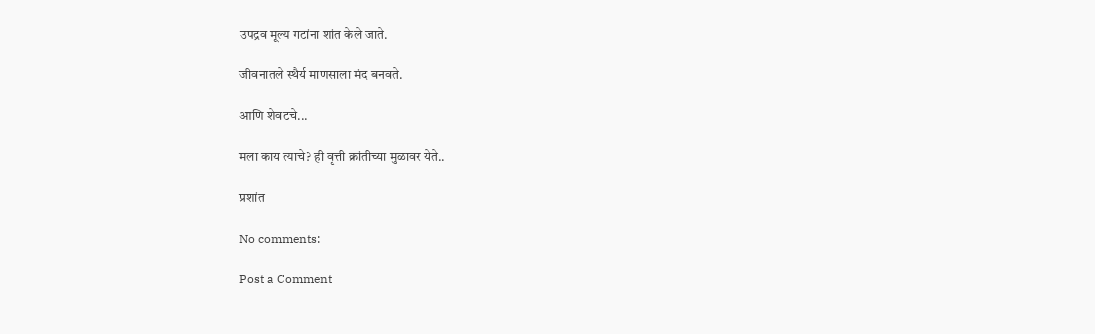उपद्रव मूल्य गटांना शांत केले जाते.

जीवनातले स्थैर्य माणसाला मंद बनवते.

आणि शेवटचे...

मला काय त्याचे? ही वृत्ती क्रांतीच्या मुळावर येते..

प्रशांत

No comments:

Post a Comment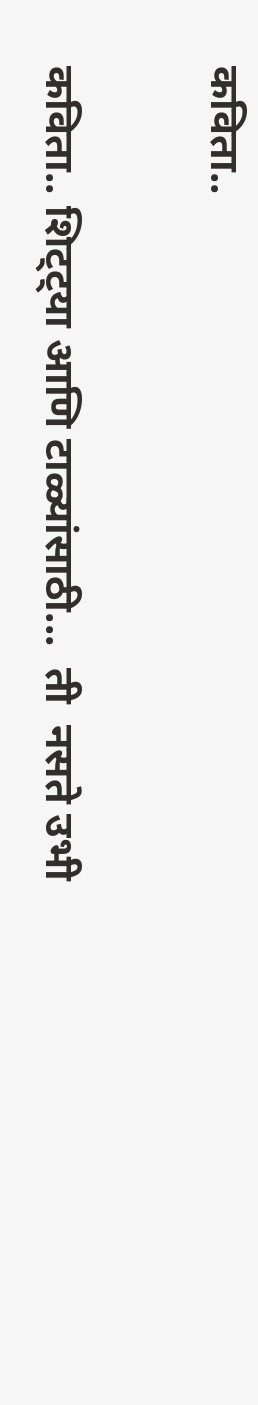कविता..

कविता.. शिट्ट्या आणि टाळ्यांसाठी...  ती  नसते उभी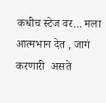कधीच स्टेज वर... मला आत्मभान देत , जागं करणारी  असते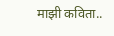माझी कविता..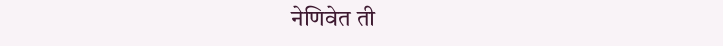नेणिवेत ती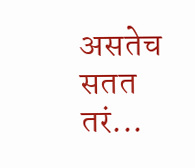असतेच सतत तरं...